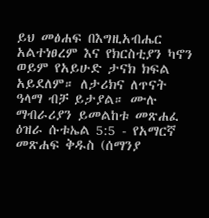ይህ መፅሐፍ በእግዚአብሔር አልተነፀረም እና የክርስቲያን ካኖን ወይም የአይሁድ ታናክ ክፍል አይደለም። ለታሪክና ለጥናት ዓላማ ብቻ ይታያል። ሙሉ ማብራሪያን ይመልከቱ መጽሐፈ ዕዝራ ሱቱኤል 5:5 - የአማርኛ መጽሐፍ ቅዱስ (ሰማንያ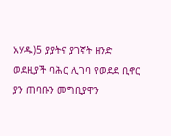አሃዱ)5 ያያትና ያገኛት ዘንድ ወደዚያች ባሕር ሊገባ የወደደ ቢኖር ያን ጠባቡን መግቢያዋን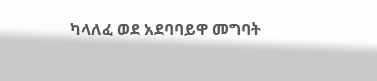ካላለፈ ወደ አደባባይዋ መግባት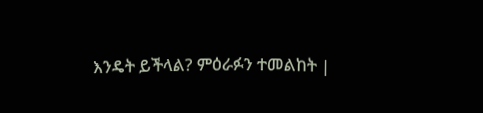እንዴት ይችላል? ምዕራፉን ተመልከት |